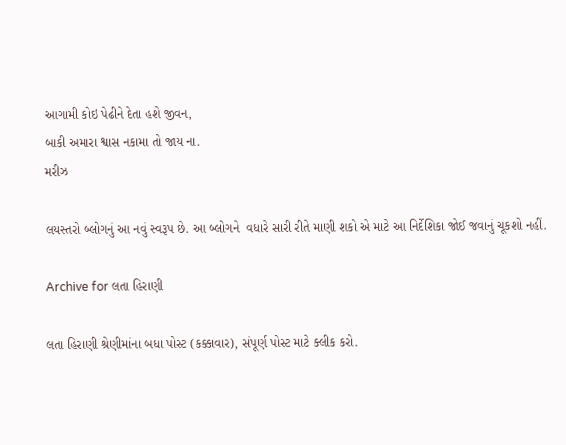આગામી કોઇ પેઢીને દેતા હશે જીવન,
બાકી અમારા શ્વાસ નકામા તો જાય ના.
મરીઝ

લયસ્તરો બ્લોગનું આ નવું સ્વરૂપ છે. આ બ્લોગને  વધારે સારી રીતે માણી શકો એ માટે આ નિર્દેશિકા જોઈ જવાનું ચૂકશો નહીં.

Archive for લતા હિરાણી

લતા હિરાણી શ્રેણીમાંના બધા પોસ્ટ (કક્કાવાર), સંપૂર્ણ પોસ્ટ માટે ક્લીક કરો.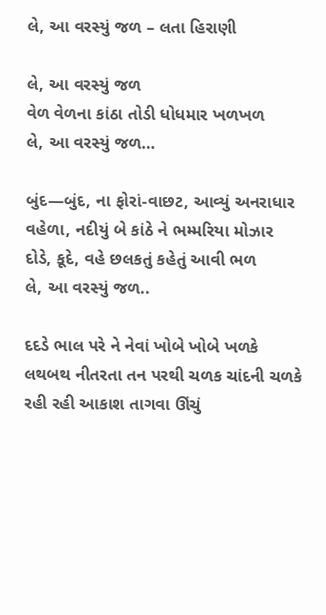લે, આ વરસ્યું જળ – લતા હિરાણી

લે, આ વરસ્યું જળ
વેળ વેળના કાંઠા તોડી ધોધમાર ખળખળ
લે, આ વરસ્યું જળ…

બુંદ—બુંદ, ના ફોરાં-વાછટ, આવ્યું અનરાધાર
વહેળા, નદીયું બે કાંઠે ને ભમ્મરિયા મોઝાર
દોડે, કૂદે, વહે છલકતું કહેતું આવી ભળ
લે, આ વરસ્યું જળ..

દદડે ભાલ પરે ને નેવાં ખોબે ખોબે ખળકે
લથબથ નીતરતા તન પરથી ચળક ચાંદની ચળકે
રહી રહી આકાશ તાગવા ઊંચું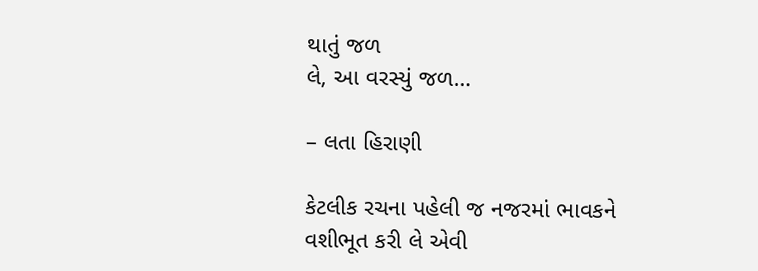થાતું જળ
લે, આ વરસ્યું જળ…

– લતા હિરાણી

કેટલીક રચના પહેલી જ નજરમાં ભાવકને વશીભૂત કરી લે એવી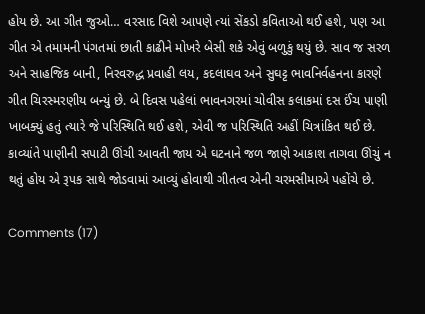હોય છે. આ ગીત જુઓ… વરસાદ વિશે આપણે ત્યાં સેંકડો કવિતાઓ થઈ હશે, પણ આ ગીત એ તમામની પંગતમાં છાતી કાઢીને મોખરે બેસી શકે એવું બળુકું થયું છે. સાવ જ સરળ અને સાહજિક બાની, નિરવરુદ્ધ પ્રવાહી લય, કદલાઘવ અને સુઘટ્ટ ભાવનિર્વહનના કારણે ગીત ચિરસ્મરણીય બન્યું છે. બે દિવસ પહેલાં ભાવનગરમાં ચોવીસ કલાકમાં દસ ઈંચ પાણી ખાબક્યું હતું ત્યારે જે પરિસ્થિતિ થઈ હશે, એવી જ પરિસ્થિતિ અહીં ચિત્રાંકિત થઈ છે. કાવ્યાંતે પાણીની સપાટી ઊંચી આવતી જાય એ ઘટનાને જળ જાણે આકાશ તાગવા ઊંચું ન થતું હોય એ રૂપક સાથે જોડવામાં આવ્યું હોવાથી ગીતત્વ એની ચરમસીમાએ પહોંચે છે.

Comments (17)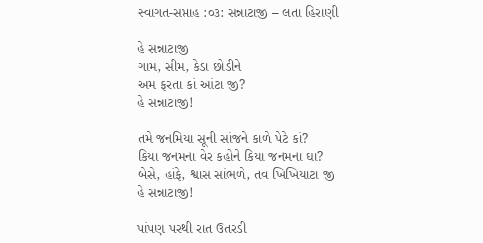સ્વાગત-સપ્તાહ :૦૩: સન્નાટાજી – લતા હિરાણી

હે સન્નાટાજી
ગામ, સીમ, કેડા છોડીને
અમ ફરતા કાં આંટા જી?
હે સન્નાટાજી!

તમે જનમિયા સૂની સાંજને કાળે પેટે કાં?
કિયા જનમના વેર કહોને કિયા જનમના ઘા?
બેસે, હાંફે, શ્વાસ સાંભળે, તવ ખિખિયાટા જી
હે સન્નાટાજી!

પાંપણ પરથી રાત ઉતરડી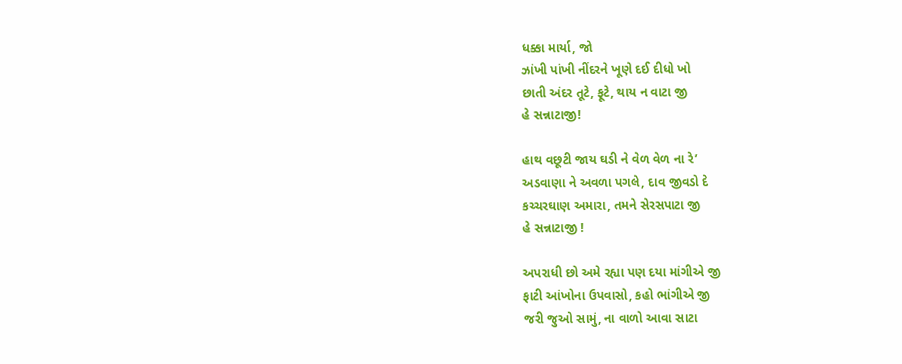ધક્કા માર્યા, જો
ઝાંખી પાંખી નીંદરને ખૂણે દઈ દીધો ખો
છાતી અંદર તૂટે, ફૂટે, થાય ન વાટા જી
હે સન્નાટાજી!

હાથ વછૂટી જાય ઘડી ને વેળ વેળ ના રે’
અડવાણા ને અવળા પગલે, દાવ જીવડો દે
કચ્ચરઘાણ અમારા, તમને સેરસપાટા જી
હે સન્નાટાજી !

અપરાધી છો અમે રહ્યા પણ દયા માંગીએ જી
ફાટી આંખોના ઉપવાસો, કહો ભાંગીએ જી
જરી જુઓ સામું, ના વાળો આવા સાટા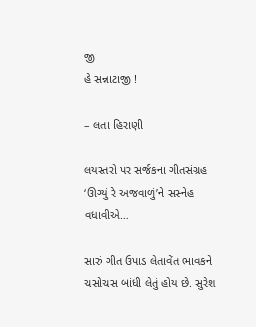જી
હે સન્નાટાજી !

– લતા હિરાણી

લયસ્તરો પર સર્જકના ગીતસંગ્રહ ‘ઊગ્યું રે અજવાળું’ને સસ્નેહ વધાવીએ…

સારું ગીત ઉપાડ લેતાવેંત ભાવકને ચસોચસ બાંધી લેતું હોય છે. સુરેશ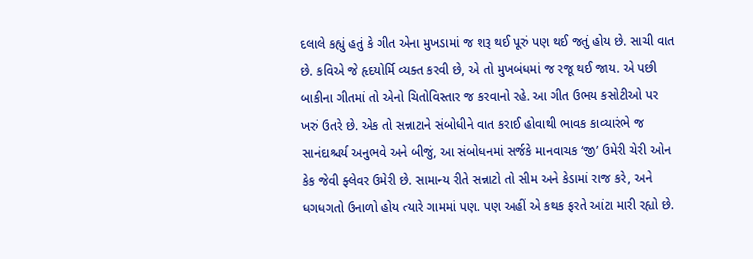દલાલે કહ્યું હતું કે ગીત એના મુખડામાં જ શરૂ થઈ પૂરું પણ થઈ જતું હોય છે. સાચી વાત છે. કવિએ જે હૃદયોર્મિ વ્યક્ત કરવી છે, એ તો મુખબંધમાં જ રજૂ થઈ જાય. એ પછી બાકીના ગીતમાં તો એનો ચિતોવિસ્તાર જ કરવાનો રહે. આ ગીત ઉભય કસોટીઓ પર ખરું ઉતરે છે. એક તો સન્નાટાને સંબોધીને વાત કરાઈ હોવાથી ભાવક કાવ્યારંભે જ સાનંદાશ્ચર્ય અનુભવે અને બીજું, આ સંબોધનમાં સર્જકે માનવાચક ‘જી’ ઉમેરી ચેરી ઓન કેક જેવી ફ્લેવર ઉમેરી છે. સામાન્ય રીતે સન્નાટો તો સીમ અને કેડામાં રાજ કરે, અને ધગધગતો ઉનાળો હોય ત્યારે ગામમાં પણ. પણ અહીં એ કથક ફરતે આંટા મારી રહ્યો છે.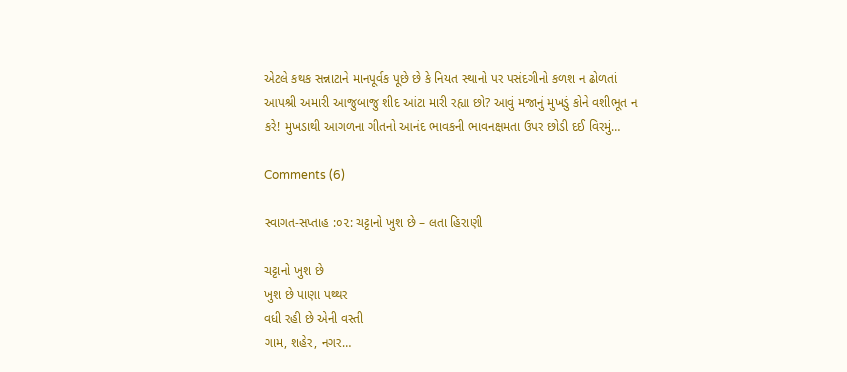એટલે કથક સન્નાટાને માનપૂર્વક પૂછે છે કે નિયત સ્થાનો પર પસંદગીનો કળશ ન ઢોળતાં આપશ્રી અમારી આજુબાજુ શીદ આંટા મારી રહ્યા છો? આવું મજાનું મુખડું કોને વશીભૂત ન કરે! મુખડાથી આગળના ગીતનો આનંદ ભાવકની ભાવનક્ષમતા ઉપર છોડી દઈ વિરમું…

Comments (6)

સ્વાગત-સપ્તાહ :૦૨: ચટ્ટાનો ખુશ છે – લતા હિરાણી

ચટ્ટાનો ખુશ છે
ખુશ છે પાણા પથ્થર
વધી રહી છે એની વસ્તી
ગામ, શહેર, નગર…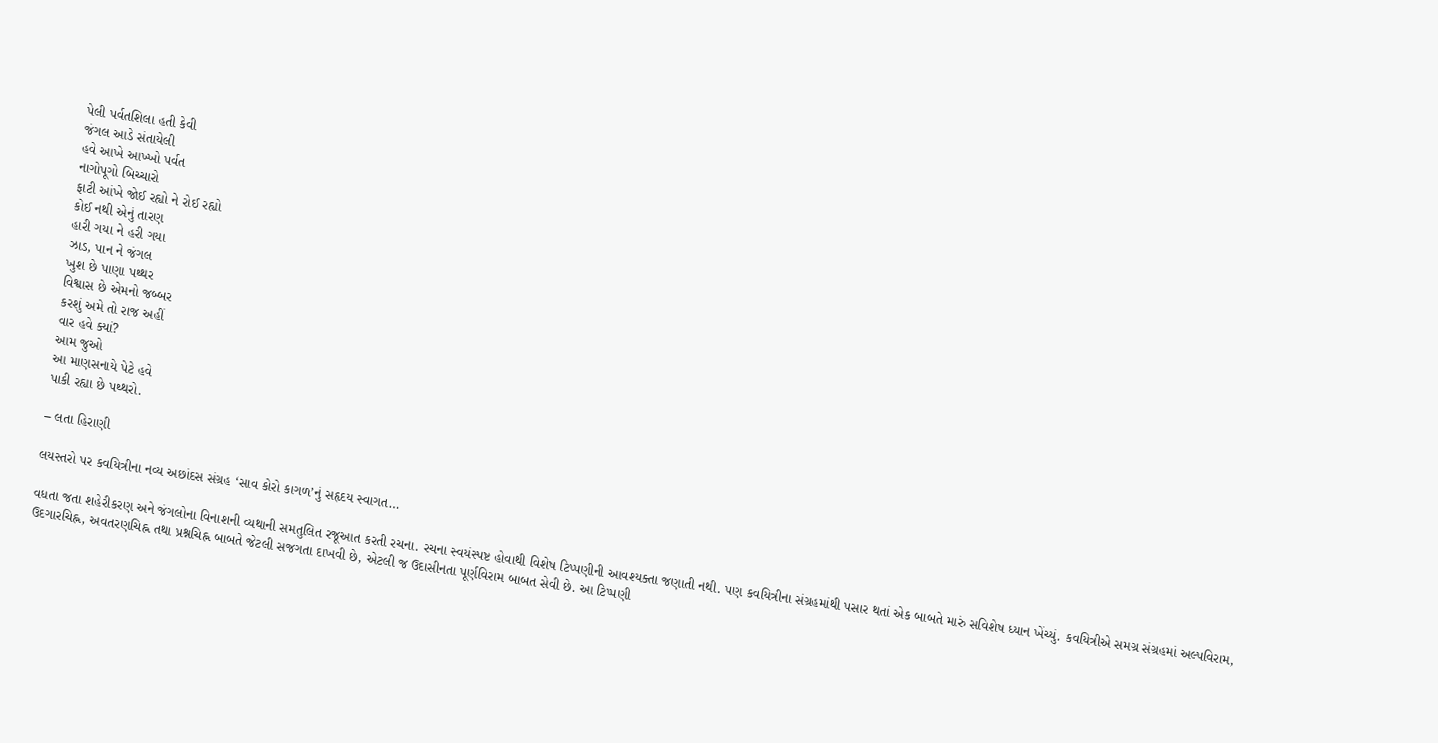પેલી પર્વતશિલા હતી કેવી
જંગલ આડે સંતાયેલી
હવે આખે આખ્ખો પર્વત
નાગોપૂગો બિચ્ચારો
ફાટી આંખે જોઈ રહ્યો ને રોઈ રહ્યો
કોઈ નથી એનું તારણ
હારી ગયા ને હરી ગયા
ઝાડ, પાન ને જંગલ
ખુશ છે પાણા પથ્થર
વિશ્વાસ છે એમનો જબ્બર
કરશું અમે તો રાજ અહીં
વાર હવે ક્યાં?
આમ જુઓ
આ માણસનાયે પેટે હવે
પાકી રહ્યા છે પથ્થરો.

– લતા હિરાણી

લયસ્તરો પર કવયિત્રીના નવ્ય અછાંદસ સંગ્રહ ‘સાવ કોરો કાગળ’નું સહૃદય સ્વાગત…

વધતા જતા શહેરીકરણ અને જંગલોના વિનાશની વ્યથાની સમતુલિત રજૂઆત કરતી રચના. રચના સ્વયંસ્પષ્ટ હોવાથી વિશેષ ટિપ્પણીની આવશ્યક્તા જણાતી નથી. પણ કવયિત્રીના સંગ્રહમાંથી પસાર થતાં એક બાબતે મારું સવિશેષ ધ્યાન ખેંચ્યું. કવયિત્રીએ સમગ્ર સંગ્રહમાં અલ્પવિરામ, ઉદગારચિહ્ન, અવતરણચિહ્ન તથા પ્રશ્નચિહ્ન બાબતે જેટલી સજગતા દાખવી છે, એટલી જ ઉદાસીનતા પૂર્ણવિરામ બાબત સેવી છે. આ ટિપ્પણી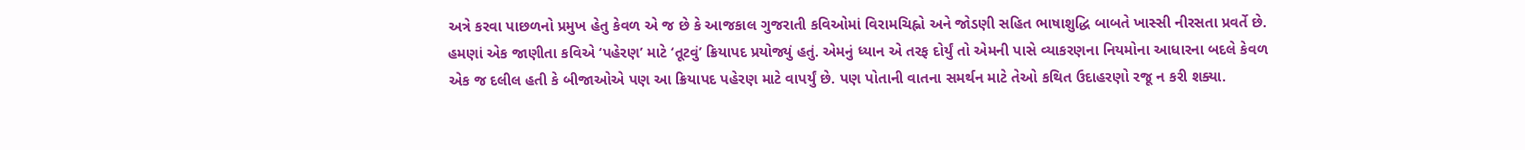અત્રે કરવા પાછળનો પ્રમુખ હેતુ કેવળ એ જ છે કે આજકાલ ગુજરાતી કવિઓમાં વિરામચિહ્નો અને જોડણી સહિત ભાષાશુદ્ધિ બાબતે ખાસ્સી નીરસતા પ્રવર્તે છે. હમણાં એક જાણીતા કવિએ ‘પહેરણ’ માટે ‘તૂટવું’ ક્રિયાપદ પ્રયોજ્યું હતું. એમનું ધ્યાન એ તરફ દોર્યું તો એમની પાસે વ્યાકરણના નિયમોના આધારના બદલે કેવળ એક જ દલીલ હતી કે બીજાઓએ પણ આ ક્રિયાપદ પહેરણ માટે વાપર્યું છે. પણ પોતાની વાતના સમર્થન માટે તેઓ કથિત ઉદાહરણો રજૂ ન કરી શક્યા.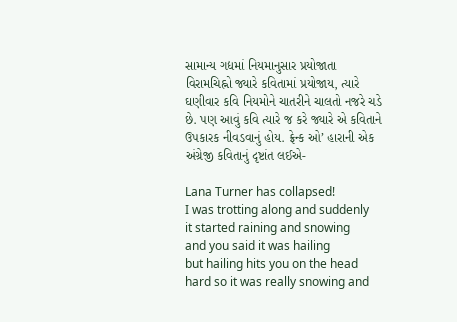સામાન્ય ગદ્યમાં નિયમાનુસાર પ્રયોજાતા વિરામચિહ્નો જ્યારે કવિતામાં પ્રયોજાય, ત્યારે ઘણીવાર કવિ નિયમોને ચાતરીને ચાલતો નજરે ચડે છે. પણ આવું કવિ ત્યારે જ કરે જ્યારે એ કવિતાને ઉપકારક નીવડવાનું હોય. ફ્રેન્ક ઓ’ હારાની એક અંગ્રેજી કવિતાનું દૃષ્ટાંત લઈએ-

Lana Turner has collapsed!
I was trotting along and suddenly
it started raining and snowing
and you said it was hailing
but hailing hits you on the head
hard so it was really snowing and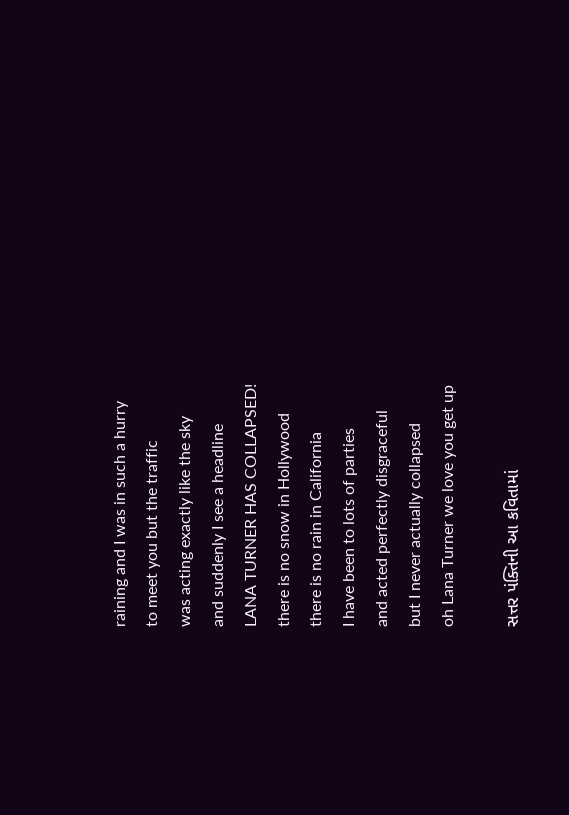raining and I was in such a hurry
to meet you but the traffic
was acting exactly like the sky
and suddenly I see a headline
LANA TURNER HAS COLLAPSED!
there is no snow in Hollywood
there is no rain in California
I have been to lots of parties
and acted perfectly disgraceful
but I never actually collapsed
oh Lana Turner we love you get up

સત્તર પંક્તિની આ કવિતામાં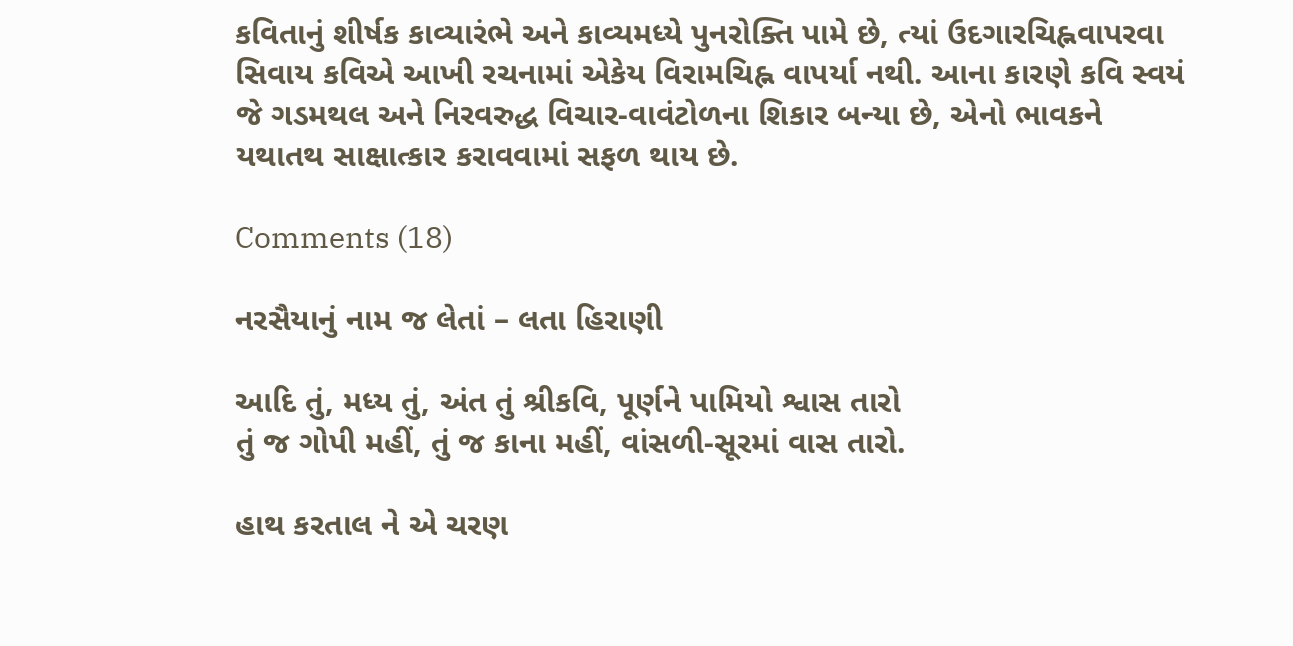કવિતાનું શીર્ષક કાવ્યારંભે અને કાવ્યમધ્યે પુનરોક્તિ પામે છે, ત્યાં ઉદગારચિહ્નવાપરવા સિવાય કવિએ આખી રચનામાં એકેય વિરામચિહ્ન વાપર્યા નથી. આના કારણે કવિ સ્વયં જે ગડમથલ અને નિરવરુદ્ધ વિચાર-વાવંટોળના શિકાર બન્યા છે, એનો ભાવકને યથાતથ સાક્ષાત્કાર કરાવવામાં સફળ થાય છે.

Comments (18)

નરસૈયાનું નામ જ લેતાં – લતા હિરાણી

આદિ તું, મધ્ય તું, અંત તું શ્રીકવિ, પૂર્ણને પામિયો શ્વાસ તારો
તું જ ગોપી મહીં, તું જ કાના મહીં, વાંસળી-સૂરમાં વાસ તારો.

હાથ કરતાલ ને એ ચરણ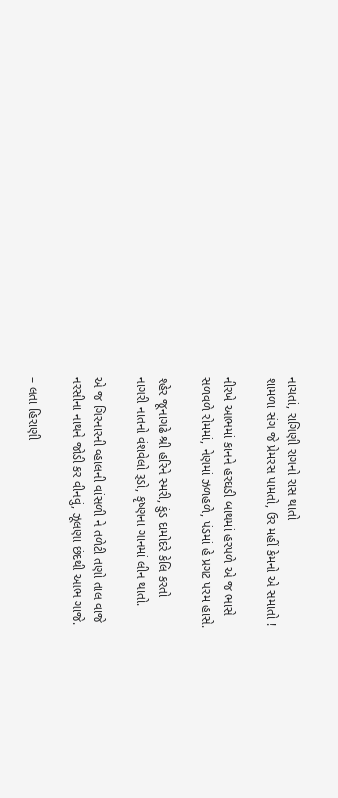નાચતાં, રાગિણી રાગનો રાસ થાતો
શામળા સંગ જે પ્રેમરસ પામતો, ઉર મહીં કેમનો એ સમાતો !

નીરખે આભમાં કાનને હરઘડી બાથમાં હરપળે એ જ ભાસે
સળવળે રોમમાં, નેણમાં ઝળહળે, પંડમાં હે પ્રગટ પરમ હાસે.

શ્હેર જૂનાગઢે શ્રી હરિને સ્મરી, કુંડ દામોદરે કેલિ કરતો
નાગરી નાતનો વંશવેલો રૂડો, કૃષ્ણના ગાનમાં લીન થાતો.

એ જ ગિરનારની વ્હાલની વાંસળી ને તળેટી તણો તાલ વાજે
નરસીના નાથને જોડી કર વીનવું, ઝૂલણા છંદથી આભ ગાજે.

– લતા હિરાણી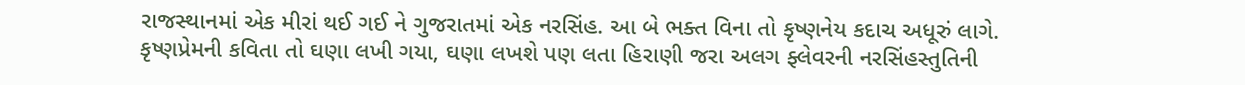રાજસ્થાનમાં એક મીરાં થઈ ગઈ ને ગુજરાતમાં એક નરસિંહ. આ બે ભક્ત વિના તો કૃષ્ણનેય કદાચ અધૂરું લાગે. કૃષ્ણપ્રેમની કવિતા તો ઘણા લખી ગયા, ઘણા લખશે પણ લતા હિરાણી જરા અલગ ફ્લેવરની નરસિંહસ્તુતિની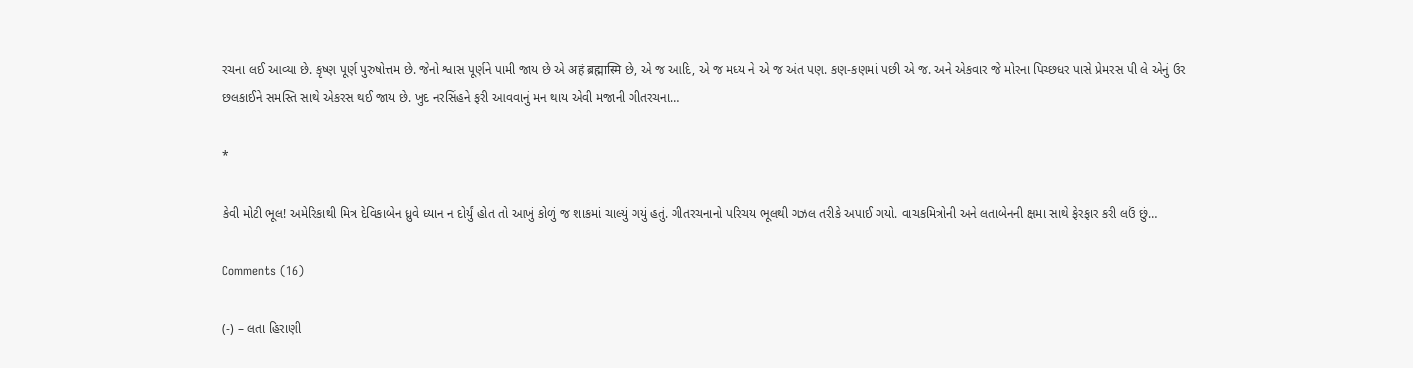રચના લઈ આવ્યા છે. કૃષ્ણ પૂર્ણ પુરુષોત્તમ છે. જેનો શ્વાસ પૂર્ણને પામી જાય છે એ अहं ब्रह्मास्मि છે, એ જ આદિ, એ જ મધ્ય ને એ જ અંત પણ. કણ-કણમાં પછી એ જ. અને એકવાર જે મોરના પિચ્છધર પાસે પ્રેમરસ પી લે એનું ઉર છલકાઈને સમસ્તિ સાથે એકરસ થઈ જાય છે. ખુદ નરસિંહને ફરી આવવાનું મન થાય એવી મજાની ગીતરચના…

*

કેવી મોટી ભૂલ! અમેરિકાથી મિત્ર દેવિકાબેન ધ્રુવે ધ્યાન ન દોર્યું હોત તો આખું કોળું જ શાકમાં ચાલ્યું ગયું હતું. ગીતરચનાનો પરિચય ભૂલથી ગઝલ તરીકે અપાઈ ગયો. વાચકમિત્રોની અને લતાબેનની ક્ષમા સાથે ફેરફાર કરી લઉં છું…

Comments (16)

(-) – લતા હિરાણી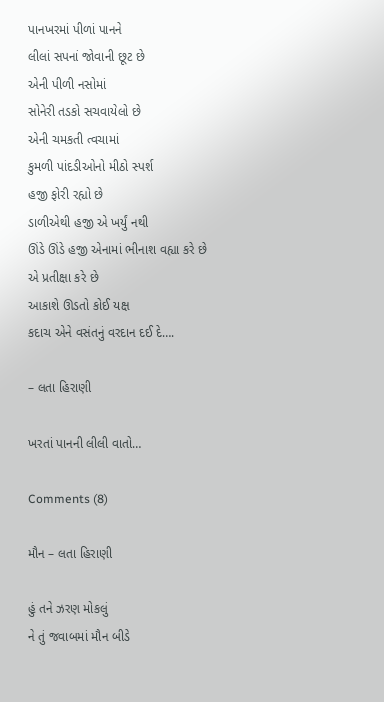પાનખરમાં પીળાં પાનને
લીલાં સપનાં જોવાની છૂટ છે
એની પીળી નસોમાં
સોનેરી તડકો સચવાયેલો છે
એની ચમકતી ત્વચામાં
કુમળી પાંદડીઓનો મીઠો સ્પર્શ
હજી ફોરી રહ્યો છે
ડાળીએથી હજી એ ખર્યું નથી
ઊંડે ઊંડે હજી એનામાં ભીનાશ વહ્યા કરે છે
એ પ્રતીક્ષા કરે છે
આકાશે ઊડતો કોઈ યક્ષ
કદાચ એને વસંતનું વરદાન દઈ દે….

– લતા હિરાણી

ખરતાં પાનની લીલી વાતો…

Comments (8)

મૌન – લતા હિરાણી

હું તને ઝરણ મોકલું
ને તું જવાબમાં મૌન બીડે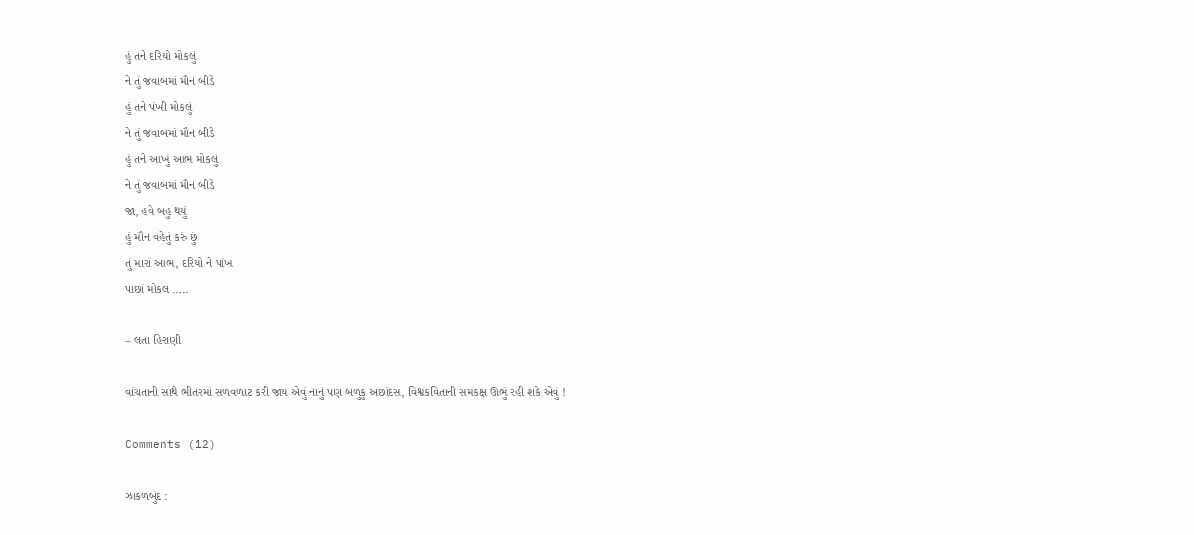હું તને દરિયો મોકલું
ને તું જવાબમાં મૌન બીડે
હું તને પંખી મોકલું
ને તું જવાબમાં મૌન બીડે
હું તને આખું આભ મોકલું
ને તું જવાબમાં મૌન બીડે
જા, હવે બહુ થયું
હું મૌન વહેતું કરું છું
તું મારાં આભ, દરિયો ને પાંખ
પાછાં મોકલ …..

– લતા હિરાણી

વાંચતાની સાથે ભીતરમાં સળવળાટ કરી જાય એવું નાનું પણ બળુકુ અછાંદસ, વિશ્વકવિતાની સમકક્ષ ઊભું રહી શકે એવું !

Comments (12)

ઝાકળબુંદ :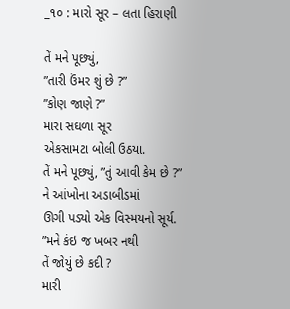_૧૦ : મારો સૂર – લતા હિરાણી

તેં મને પૂછ્યું,
”તારી ઉંમર શું છે ?”
”કોણ જાણે ?”
મારા સઘળા સૂર
એકસામટા બોલી ઉઠયા.
તેં મને પૂછ્યું, ”તું આવી કેમ છે ?”
ને આંખોના અડાબીડમાં
ઊગી પડ્યો એક વિસ્મયનો સૂર્ય.
”મને કંઇ જ ખબર નથી
તેં જોયું છે કદી ?
મારી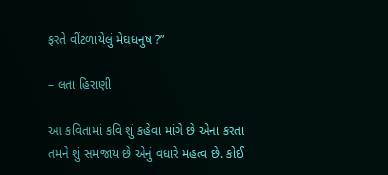ફરતે વીંટળાયેલું મેઘધનુષ ?”

– લતા હિરાણી

આ કવિતામાં કવિ શું કહેવા માંગે છે એના કરતા તમને શું સમજાય છે એનું વધારે મહત્વ છે. કોઈ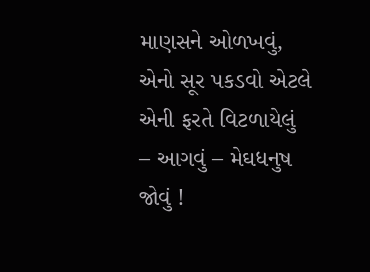માણસને ઓળખવું, એનો સૂર પકડવો એટલે એની ફરતે વિટળાયેલું – આગવું – મેઘધનુષ જોવું !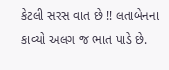કેટલી સરસ વાત છે !! લતાબેનના કાવ્યો અલગ જ ભાત પાડે છે.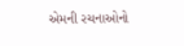એમની રચનાઓનો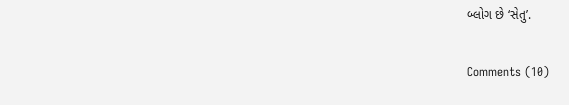બ્લોગ છે ‘સેતુ’.

Comments (10)